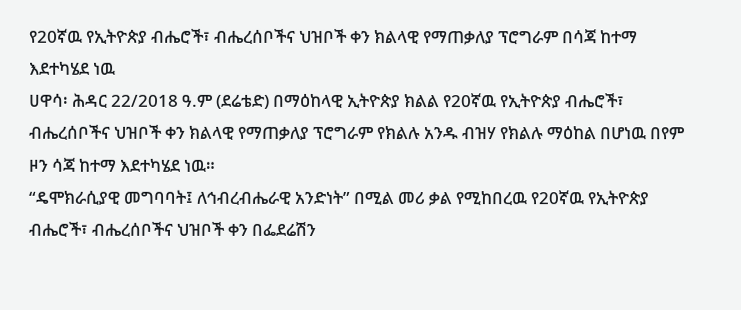የ20ኛዉ የኢትዮጵያ ብሔሮች፣ ብሔረሰቦችና ህዝቦች ቀን ክልላዊ የማጠቃለያ ፕሮግራም በሳጃ ከተማ እደተካሄደ ነዉ
ሀዋሳ፡ ሕዳር 22/2018 ዓ.ም (ደሬቴድ) በማዕከላዊ ኢትዮጵያ ክልል የ20ኛዉ የኢትዮጵያ ብሔሮች፣ ብሔረሰቦችና ህዝቦች ቀን ክልላዊ የማጠቃለያ ፕሮግራም የክልሉ አንዱ ብዝሃ የክልሉ ማዕከል በሆነዉ በየም ዞን ሳጃ ከተማ እደተካሄደ ነዉ።
“ዴሞክራሲያዊ መግባባት፤ ለኅብረብሔራዊ አንድነት” በሚል መሪ ቃል የሚከበረዉ የ20ኛዉ የኢትዮጵያ ብሔሮች፣ ብሔረሰቦችና ህዝቦች ቀን በፌደሬሽን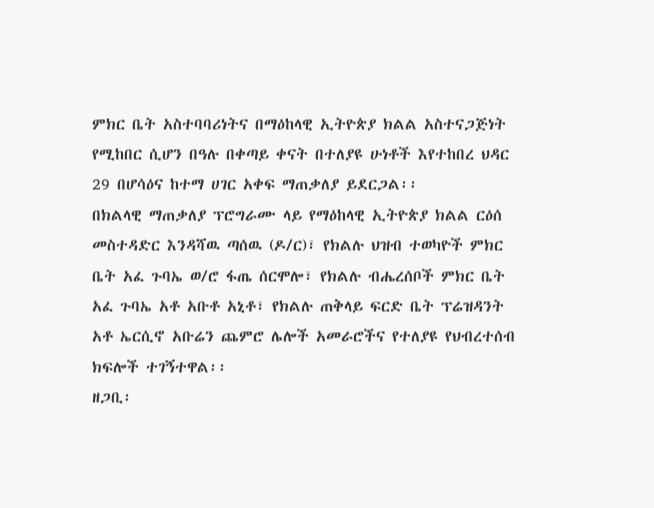ምክር ቤት አስተባባሪነትና በማዕከላዊ ኢትዮጵያ ክልል አስተናጋጅነት የሚከበር ሲሆን በዓሉ በቀጣይ ቀናት በተለያዩ ሁነቶች እየተከበረ ህዳር 29 በሆሳዕና ከተማ ሀገር አቀፍ ማጠቃለያ ይደርጋል፡፡
በክልላዊ ማጠቃለያ ፕሮግራሙ ላይ የማዕከላዊ ኢትዮጵያ ክልል ርዕሰ መስተዳድር እንዳሻዉ ጣሰዉ (ዶ/ር)፣ የክልሉ ህዝብ ተወካዮች ምክር ቤት አፈ ጉባኤ ወ/ሮ ፋጤ ሰርሞሎ፣ የክልሉ ብሔረሰቦች ምክር ቤት አፈ ጉባኤ አቶ አቡቶ አኒቶ፣ የክልሉ ጠቅላይ ፍርድ ቤት ፕሬዝዳንት አቶ ኤርሲኖ አቡሬን ጨምሮ ሌሎች አመራሮችና የተለያዩ የህብረተሰብ ክፍሎች ተገኝተዋል፡፡
ዘጋቢ፡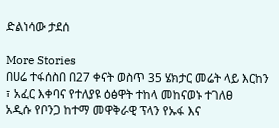ድልነሳው ታደሰ

More Stories
በሀሬ ተፋሰስበ በ27 ቀናት ወስጥ 35 ሄክታር መሬት ላይ እርከን ፣ አፈር እቀባና የተለያዩ ዕፅዋት ተከላ መከናወኑ ተገለፀ
አዲሱ የቦንጋ ከተማ መዋቅራዊ ፕላን የኡፋ እና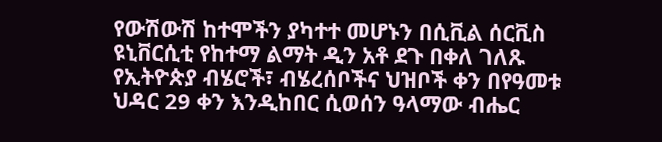የውሽውሽ ከተሞችን ያካተተ መሆኑን በሲቪል ሰርቪስ ዩኒቨርሲቲ የከተማ ልማት ዲን አቶ ደጉ በቀለ ገለጹ
የኢትዮጵያ ብሄሮች፣ ብሄረሰቦችና ህዝቦች ቀን በየዓመቱ ህዳር 29 ቀን እንዲከበር ሲወሰን ዓላማው ብሔር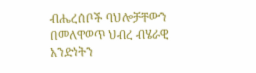ብሔረሰቦች ባህሎቻቸውን በመለዋወጥ ህብረ ብሄራዊ አንድነትን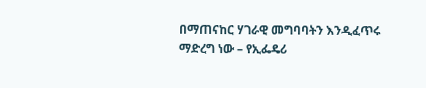በማጠናከር ሃገራዊ መግባባትን እንዲፈጥሩ ማድረግ ነው – የኢፌዴሪ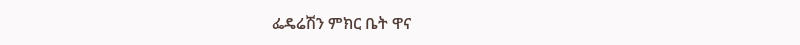ፌዴሬሽን ምክር ቤት ዋና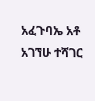አፈጉባኤ አቶ አገኘሁ ተሻገር